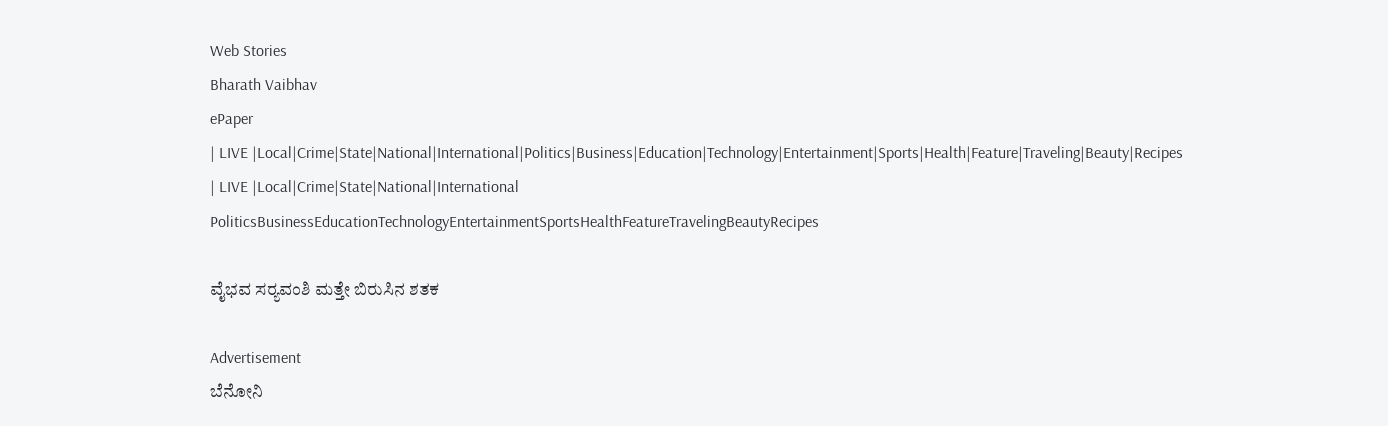Web Stories
Bharath Vaibhav
ePaper
| LIVE |Local|Crime|State|National|International|Politics|Business|Education|Technology|Entertainment|Sports|Health|Feature|Traveling|Beauty|Recipes
| LIVE |Local|Crime|State|National|International
PoliticsBusinessEducationTechnologyEntertainmentSportsHealthFeatureTravelingBeautyRecipes

ವೈಭವ ಸರ‍್ಯವಂಶಿ ಮತ್ತೇ ಬಿರುಸಿನ ಶತಕ

Advertisement
ಬೆನೋನಿ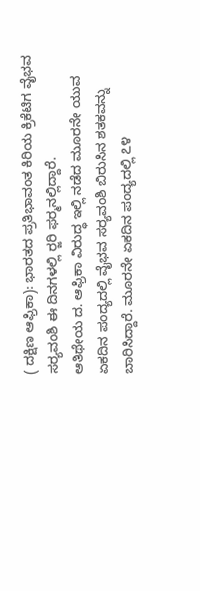( ದಕ್ಷಿಣ ಆಫ್ರಿಕಾ): ಭಾರತದ ಪ್ರತಿಭಾವಂತ ಕಿರಿಯ ಕ್ರಿಕೆಟಿಗ ವೈಭವ ಸರ‍್ಯವಂಶಿ ಈ ದಿನಗಳಲ್ಲಿ ರ‍್ಜರಿ ಫರ‍್ಮನಲ್ಲಿದ್ದಾರೆ.
ಆತಿಥೇಯ ದ. ಆಫ್ರಿಕಾ ವಿರುದ್ಧ ಇಲ್ಲಿ ನಡೆದ ಮೂರನೇ ಯುವ ಏಕದಿನ ಪಂದ್ಯದಲ್ಲಿ ವೈಭವ ಸರ‍್ಯವಂಶಿ ಬಿರುಸಿನ ಶತಕವನ್ನು ಬಾರಿಸಿದ್ದಾರೆ. ಮೂರನೇ ಏಕದಿನ ಪಂದ್ಯದಲ್ಲಿ ೭೪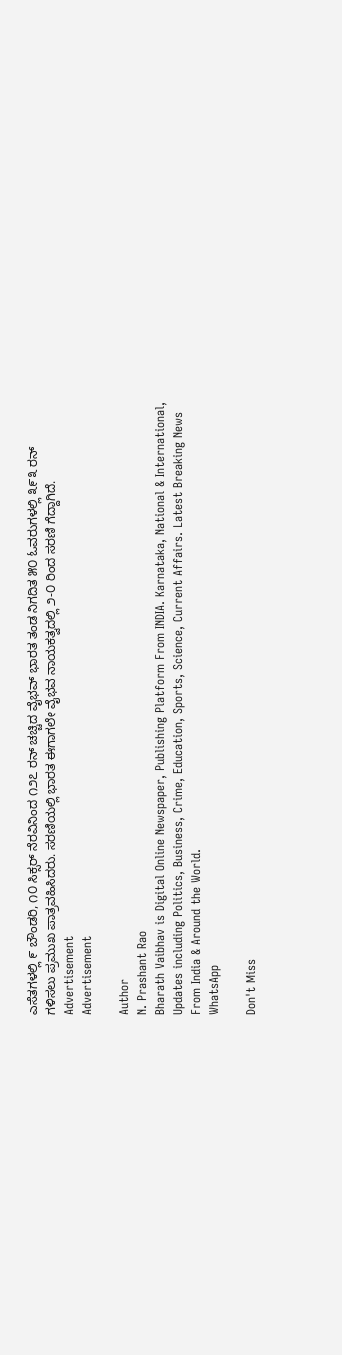ಎಸೆತಗಳಲ್ಲಿ ೯ ಬೌಂಡರಿ, ೧೦ ಸಿಕ್ಸರ್ ನೆರವಿನಿಂದ ೧೨೭ ರನ್ ಚಚ್ಚಿದ ವೈಭವ್ ಭಾರತ ತಂಡ ನಿಗದಿತ ೫೦ ಓವರುಗಳಲ್ಲಿ ೩೯೩ ರನ್ ಗಳಿಸಲು ಪ್ರಮುಖ ಪಾತ್ರವಹಿಸಿದರು. ಸರಣಿಯಲ್ಲಿ ಭಾರತ ಈಗಾಗಲೇ ವೈಭವ ನಾಯಕತ್ವದಲ್ಲಿ ೨-೦ ರಿಂದ ಸರಣಿ ಗೆದ್ದಾಗಿದೆ.
Advertisement
Advertisement

Author
N. Prashant Rao
Bharath Vaibhav is Digital Online Newspaper, Publishing Platform From INDIA. Karnataka, National & International, Updates including Politics, Business, Crime, Education, Sports, Science, Current Affairs. Latest Breaking News From India & Around the World.
WhatsApp

Don't Miss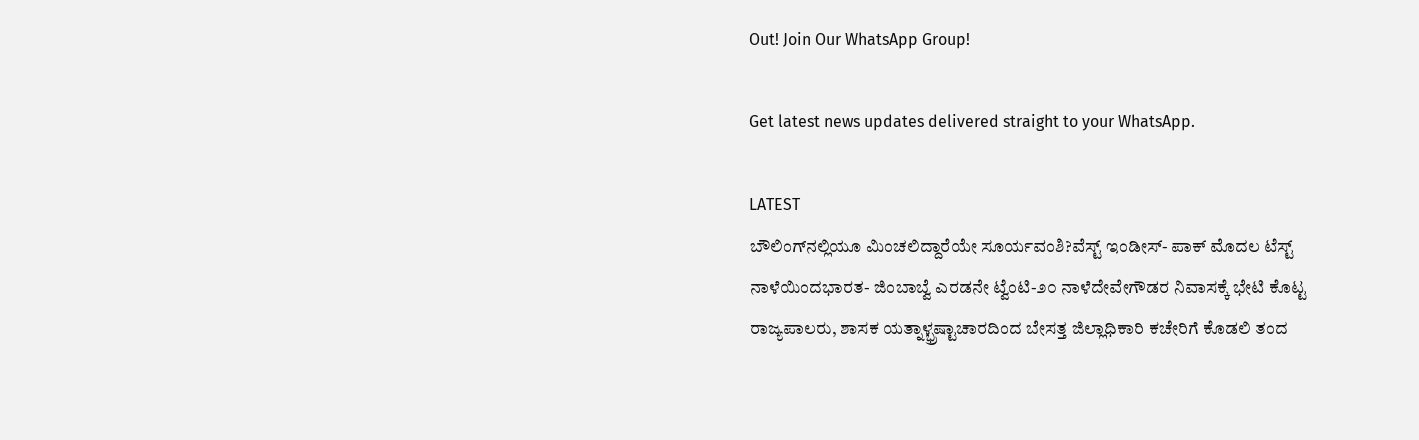Out! Join Our WhatsApp Group!

Get latest news updates delivered straight to your WhatsApp.

LATEST
ಬೌಲಿಂಗ್‌ನಲ್ಲಿಯೂ ಮಿಂಚಲಿದ್ದಾರೆಯೇ ಸೂರ್ಯವಂಶಿ?ವೆಸ್ಟ್ ಇಂಡೀಸ್- ಪಾಕ್ ಮೊದಲ ಟೆಸ್ಟ್ ನಾಳೆಯಿಂದಭಾರತ- ಜಿಂಬಾಬ್ವೆ ಎರಡನೇ ಟ್ವೆಂಟಿ-೨೦ ನಾಳೆದೇವೇಗೌಡರ ನಿವಾಸಕ್ಕೆ ಭೇಟಿ ಕೊಟ್ಟ ರಾಜ್ಯಪಾಲರು, ಶಾಸಕ ಯತ್ನಾಳ್ಭ್ರಷ್ಟಾಚಾರದಿಂದ ಬೇಸತ್ತ ಜಿಲ್ಲಾಧಿಕಾರಿ ಕಚೇರಿಗೆ ಕೊಡಲಿ ತಂದ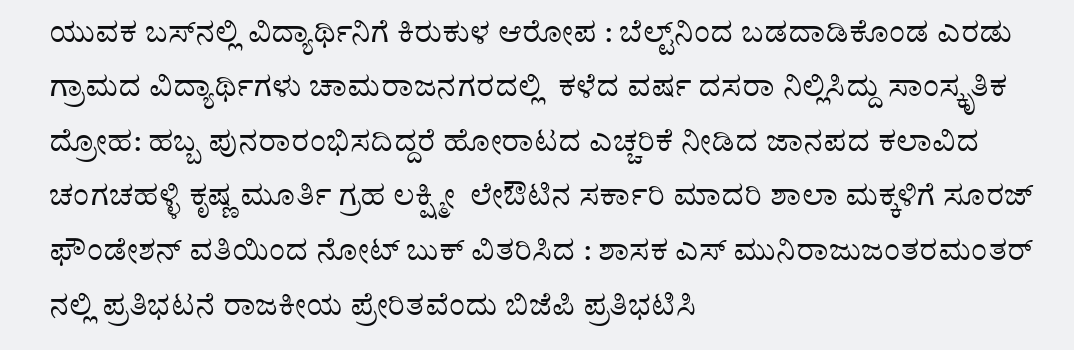ಯುವಕ ಬಸ್‌ನಲ್ಲಿ ವಿದ್ಯಾರ್ಥಿನಿಗೆ ಕಿರುಕುಳ ಆರೋಪ : ಬೆಲ್ಟ್‌ನಿಂದ ಬಡದಾಡಿಕೊಂಡ ಎರಡು ಗ್ರಾಮದ ವಿದ್ಯಾರ್ಥಿಗಳು ಚಾಮರಾಜನಗರದಲ್ಲಿ  ಕಳೆದ ವರ್ಷ ದಸರಾ ನಿಲ್ಲಿಸಿದ್ದು ಸಾಂಸ್ಕೃತಿಕ ದ್ರೋಹ: ಹಬ್ಬ ಪುನರಾರಂಭಿಸದಿದ್ದರೆ ಹೋರಾಟದ ಎಚ್ಚರಿಕೆ ನೀಡಿದ ಜಾನಪದ ಕಲಾವಿದ ಚಂಗಚಹಳ್ಳಿ ಕೃಷ್ಣ ಮೂರ್ತಿ ಗ್ರಹ ಲಕ್ಷ್ಮೀ  ಲೇಔಟಿನ ಸರ್ಕಾರಿ ಮಾದರಿ ಶಾಲಾ ಮಕ್ಕಳಿಗೆ ಸೂರಜ್ ಫೌಂಡೇಶನ್ ವತಿಯಿಂದ ನೋಟ್ ಬುಕ್ ವಿತರಿಸಿದ : ಶಾಸಕ ಎಸ್ ಮುನಿರಾಜುಜಂತರಮಂತರ್ ನಲ್ಲಿ ಪ್ರತಿಭಟನೆ ರಾಜಕೀಯ ಪ್ರೇರಿತವೆಂದು ಬಿಜೆಪಿ ಪ್ರತಿಭಟಿಸಿ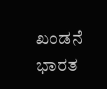ಖಂಡನೆ ಭಾರತ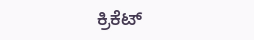ಕ್ರಿಕೆಟ್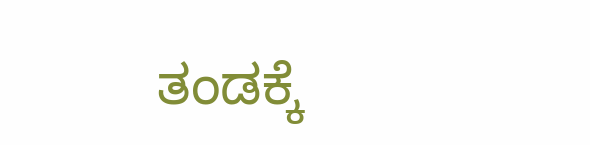ತಂಡಕ್ಕೆ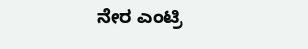ನೇರ ಎಂಟ್ರಿ